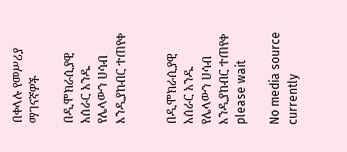በቀላሉ የመሥሪያ ማገናኛዎች

በዲሞክራሲያዊ አሰራር አንዱ የሌላውን ሀሳብ እንዲያከብር ተጠየቀ


በዲሞክራሲያዊ አሰራር አንዱ የሌላውን ሀሳብ እንዲያከብር ተጠየቀ
please wait

No media source currently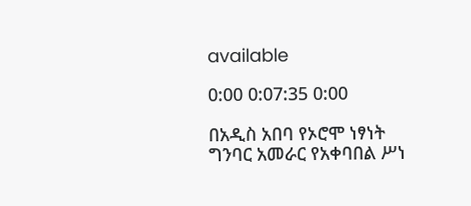available

0:00 0:07:35 0:00

በአዲስ አበባ የኦሮሞ ነፃነት ግንባር አመራር የአቀባበል ሥነ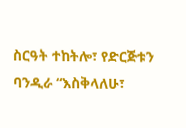ስርዓት ተከትሎ፣ የድርጅቱን ባንዲራ “እስቅላለሁ፣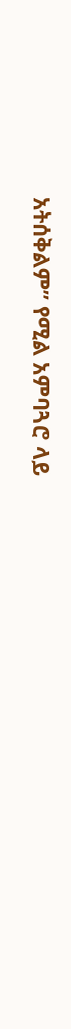አትሰቅልም” የሚል አምባጓሮ ላይ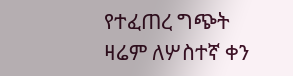የተፈጠረ ግጭት ዛሬም ለሦስተኛ ቀን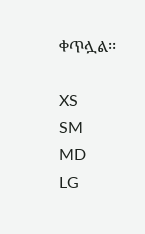ቀጥሏል፡፡

XS
SM
MD
LG